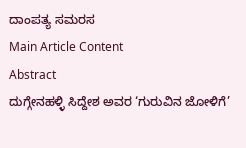ದಾಂಪತ್ಯ ಸಮರಸ
Main Article Content
Abstract
ದುಗ್ಗೇನಹಳ್ಳಿ ಸಿದ್ದೇಶ ಅವರ ‘ಗುರುವಿನ ಜೋಳಿಗೆ’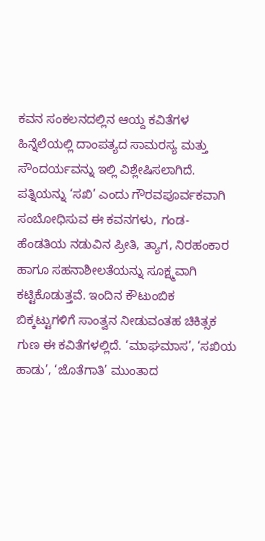ಕವನ ಸಂಕಲನದಲ್ಲಿನ ಆಯ್ದ ಕವಿತೆಗಳ ಹಿನ್ನೆಲೆಯಲ್ಲಿ ದಾಂಪತ್ಯದ ಸಾಮರಸ್ಯ ಮತ್ತು ಸೌಂದರ್ಯವನ್ನು ಇಲ್ಲಿ ವಿಶ್ಲೇಷಿಸಲಾಗಿದೆ. ಪತ್ನಿಯನ್ನು ‘ಸಖಿ’ ಎಂದು ಗೌರವಪೂರ್ವಕವಾಗಿ ಸಂಬೋಧಿಸುವ ಈ ಕವನಗಳು, ಗಂಡ-ಹೆಂಡತಿಯ ನಡುವಿನ ಪ್ರೀತಿ, ತ್ಯಾಗ, ನಿರಹಂಕಾರ ಹಾಗೂ ಸಹನಾಶೀಲತೆಯನ್ನು ಸೂಕ್ಷ್ಮವಾಗಿ ಕಟ್ಟಿಕೊಡುತ್ತವೆ. ಇಂದಿನ ಕೌಟುಂಬಿಕ ಬಿಕ್ಕಟ್ಟುಗಳಿಗೆ ಸಾಂತ್ವನ ನೀಡುವಂತಹ ಚಿಕಿತ್ಸಕ ಗುಣ ಈ ಕವಿತೆಗಳಲ್ಲಿದೆ. ‘ಮಾಘಮಾಸ’, ‘ಸಖಿಯ ಹಾಡು’, ‘ಜೊತೆಗಾತಿ’ ಮುಂತಾದ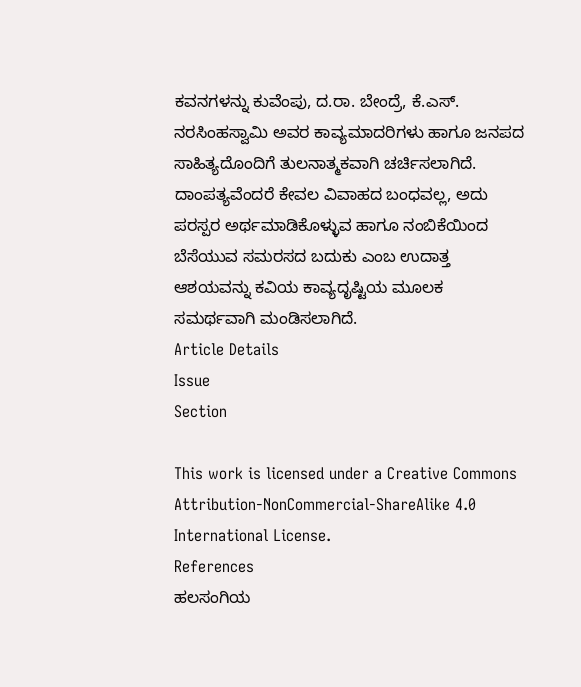ಕವನಗಳನ್ನು ಕುವೆಂಪು, ದ.ರಾ. ಬೇಂದ್ರೆ, ಕೆ.ಎಸ್. ನರಸಿಂಹಸ್ವಾಮಿ ಅವರ ಕಾವ್ಯಮಾದರಿಗಳು ಹಾಗೂ ಜನಪದ ಸಾಹಿತ್ಯದೊಂದಿಗೆ ತುಲನಾತ್ಮಕವಾಗಿ ಚರ್ಚಿಸಲಾಗಿದೆ. ದಾಂಪತ್ಯವೆಂದರೆ ಕೇವಲ ವಿವಾಹದ ಬಂಧವಲ್ಲ, ಅದು ಪರಸ್ಪರ ಅರ್ಥಮಾಡಿಕೊಳ್ಳುವ ಹಾಗೂ ನಂಬಿಕೆಯಿಂದ ಬೆಸೆಯುವ ಸಮರಸದ ಬದುಕು ಎಂಬ ಉದಾತ್ತ ಆಶಯವನ್ನು ಕವಿಯ ಕಾವ್ಯದೃಷ್ಟಿಯ ಮೂಲಕ ಸಮರ್ಥವಾಗಿ ಮಂಡಿಸಲಾಗಿದೆ.
Article Details
Issue
Section

This work is licensed under a Creative Commons Attribution-NonCommercial-ShareAlike 4.0 International License.
References
ಹಲಸಂಗಿಯ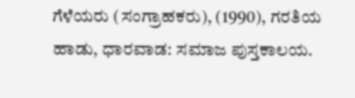ಗೆಳೆಯರು (ಸಂಗ್ರಾಹಕರು), (1990), ಗರತಿಯ ಹಾಡು, ಧಾರವಾಡ: ಸಮಾಜ ಪುಸ್ತಕಾಲಯ.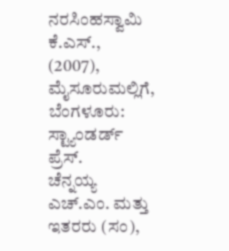ನರಸಿಂಹಸ್ವಾಮಿ ಕೆ.ಎಸ್., (2007), ಮೈಸೂರುಮಲ್ಲಿಗೆ, ಬೆಂಗಳೂರು: ಸ್ಟ್ಯಾಂಡರ್ಡ್ ಪ್ರೆಸ್.
ಚೆನ್ನಯ್ಯ ಎಚ್.ಎಂ. ಮತ್ತು ಇತರರು (ಸಂ),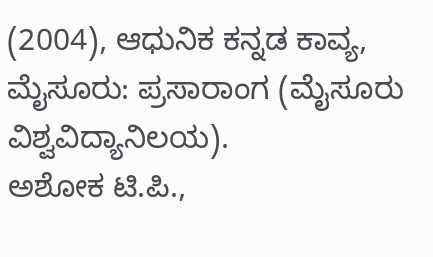(2004), ಆಧುನಿಕ ಕನ್ನಡ ಕಾವ್ಯ, ಮೈಸೂರು: ಪ್ರಸಾರಾಂಗ (ಮೈಸೂರು ವಿಶ್ವವಿದ್ಯಾನಿಲಯ).
ಅಶೋಕ ಟಿ.ಪಿ.,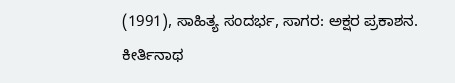(1991), ಸಾಹಿತ್ಯ ಸಂದರ್ಭ, ಸಾಗರ: ಅಕ್ಷರ ಪ್ರಕಾಶನ.
ಕೀರ್ತಿನಾಥ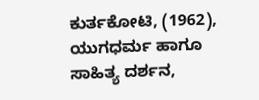ಕುರ್ತಕೋಟಿ, (1962), ಯುಗಧರ್ಮ ಹಾಗೂ ಸಾಹಿತ್ಯ ದರ್ಶನ,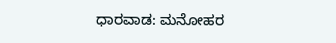ಧಾರವಾಡ: ಮನೋಹರ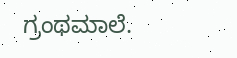ಗ್ರಂಥಮಾಲೆ.